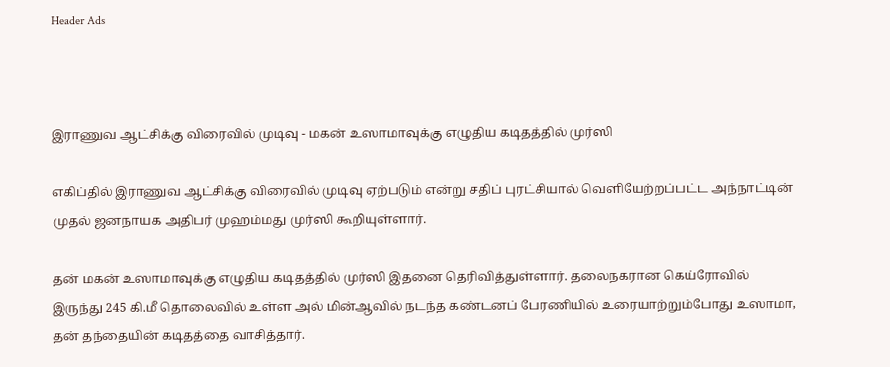Header Ads



இராணுவ ஆட்சிக்கு விரைவில் முடிவு - மகன் உஸாமாவுக்கு எழுதிய கடிதத்தில் முர்ஸி

எகிப்தில் இராணுவ ஆட்சிக்கு விரைவில் முடிவு ஏற்படும் என்று சதிப் புரட்சியால் வெளியேற்றப்பட்ட அந்நாட்டின் முதல் ஜனநாயக அதிபர் முஹம்மது முர்ஸி கூறியுள்ளார்.

தன் மகன் உஸாமாவுக்கு எழுதிய கடிதத்தில் முர்ஸி இதனை தெரிவித்துள்ளார். தலைநகரான கெய்ரோவில் இருந்து 245 கி.மீ தொலைவில் உள்ள அல் மின்ஆவில் நடந்த கண்டனப் பேரணியில் உரையாற்றும்போது உஸாமா, தன் தந்தையின் கடிதத்தை வாசித்தார்.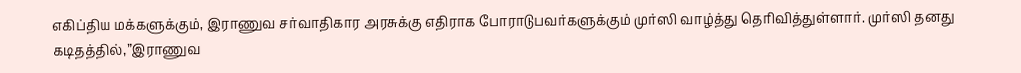எகிப்திய மக்களுக்கும், இராணுவ சர்வாதிகார அரசுக்கு எதிராக போராடுபவர்களுக்கும் முர்ஸி வாழ்த்து தெரிவித்துள்ளார். முர்ஸி தனது கடிதத்தில்,”இராணுவ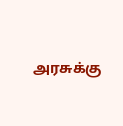அரசுக்கு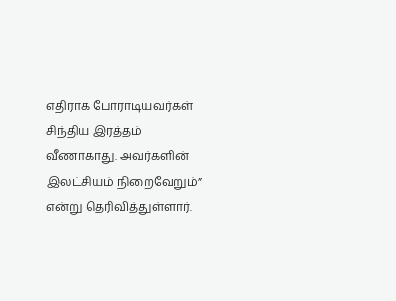எதிராக போராடியவர்கள் சிந்திய இரத்தம் வீணாகாது. அவர்களின் இலட்சியம் நிறைவேறும்” என்று தெரிவித்துள்ளார்.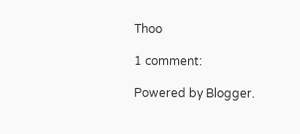Thoo

1 comment:

Powered by Blogger.